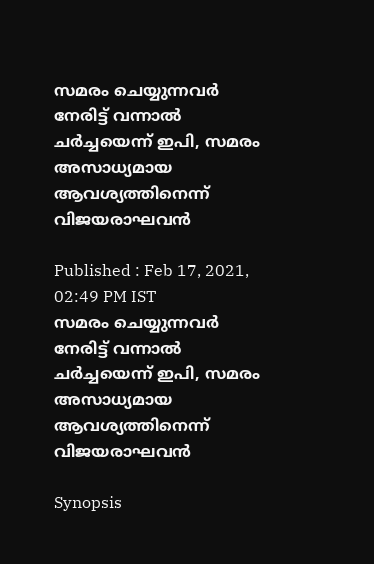സമരം ചെയ്യുന്നവർ നേരിട്ട് വന്നാൽ ചർച്ചയെന്ന് ഇപി, സമരം അസാധ്യമായ ആവശ്യത്തിനെന്ന് വിജയരാഘവൻ

Published : Feb 17, 2021, 02:49 PM IST
സമരം ചെയ്യുന്നവർ നേരിട്ട് വന്നാൽ ചർച്ചയെന്ന് ഇപി, സമരം അസാധ്യമായ ആവശ്യത്തിനെന്ന് വിജയരാഘവൻ

Synopsis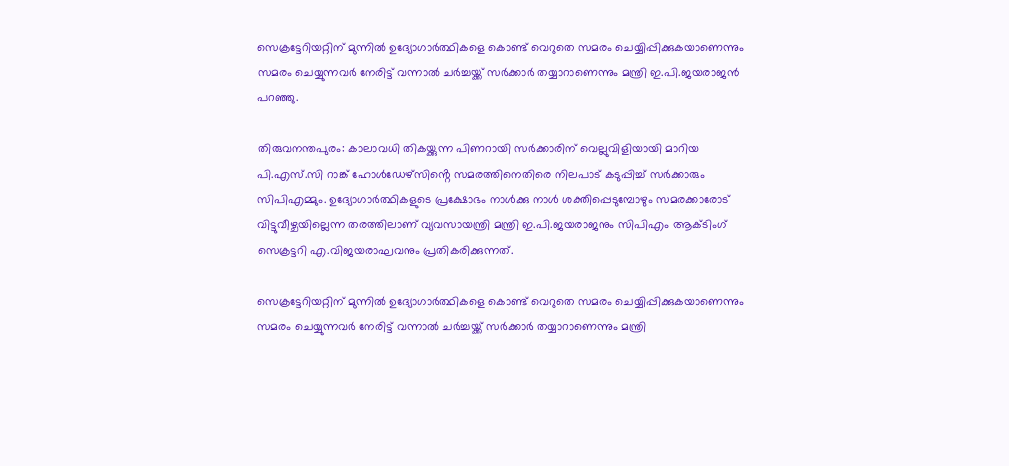സെക്രട്ടേറിയറ്റിന് മുന്നിൽ ഉദ്യോഗാർത്ഥികളെ കൊണ്ട് വെറുതെ സമരം ചെയ്യിപ്പിക്കുകയാണെന്നും സമരം ചെയ്യുന്നവർ നേരിട്ട് വന്നാൽ ചർച്ചയ്ക്ക് സർക്കാർ തയ്യാറാണെന്നും മന്ത്രി ഇ.പി.ജയരാജൻ പറഞ്ഞു.

തിരുവനന്തപുരം: കാലാവധി തികയ്ക്കുന്ന പിണറായി സർക്കാരിന് വെല്ലുവിളിയായി മാറിയ പി.എസ്.സി റാങ്ക് ഹോൾഡേഴ്സിൻ്റെ സമരത്തിനെതിരെ നിലപാട് കടുപ്പിച്ച് സർക്കാരും സിപിഎമ്മും. ഉദ്യോഗാർത്ഥികളുടെ പ്രക്ഷോഭം നാൾക്കു നാൾ ശക്തിപ്പെടുമ്പോഴും സമരക്കാരോട് വിട്ടുവീഴ്ചയില്ലെന്ന തരത്തിലാണ് വ്യവസായന്ത്രി മന്ത്രി ഇ.പി.ജയരാജനും സിപിഎം ആക്ടിംഗ് സെക്രട്ടറി എ.വിജയരാഘവനും പ്രതികരിക്കുന്നത്.

സെക്രട്ടേറിയറ്റിന് മുന്നിൽ ഉദ്യോഗാർത്ഥികളെ കൊണ്ട് വെറുതെ സമരം ചെയ്യിപ്പിക്കുകയാണെന്നും സമരം ചെയ്യുന്നവർ നേരിട്ട് വന്നാൽ ചർച്ചയ്ക്ക് സർക്കാർ തയ്യാറാണെന്നും മന്ത്രി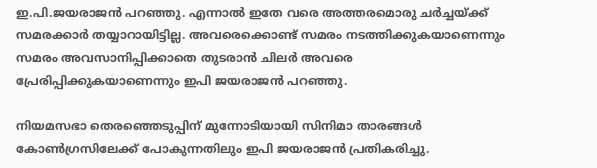ഇ.പി.ജയരാജൻ പറഞ്ഞു. എന്നാൽ ഇതേ വരെ അത്തരമൊരു ചർച്ചയ്ക്ക് സമരക്കാർ തയ്യാറായിട്ടില്ല. അവരെക്കൊണ്ട് സമരം നടത്തിക്കുകയാണെന്നും സമരം അവസാനിപ്പിക്കാതെ തുടരാൻ ചിലർ അവരെ പ്രേരിപ്പിക്കുകയാണെന്നും ഇപി ജയരാജൻ പറഞ്ഞു.

നിയമസഭാ തെരഞ്ഞെടുപ്പിന് മുന്നോടിയായി സിനിമാ താരങ്ങൾ കോൺഗ്രസിലേക്ക് പോകുന്നതിലും ഇപി ജയരാജൻ പ്രതികരിച്ചു.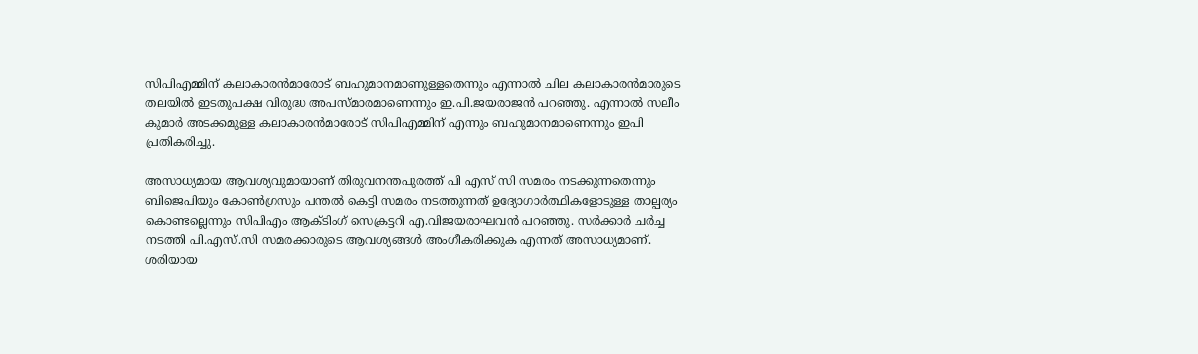സിപിഎമ്മിന് കലാകാരൻമാരോട് ബഹുമാനമാണുള്ളതെന്നും എന്നാൽ ചില കലാകാരൻമാരുടെ തലയിൽ ഇടതുപക്ഷ വിരുദ്ധ അപസ്മാരമാണെന്നും ഇ.പി.ജയരാജൻ പറഞ്ഞു. എന്നാൽ സലീം കുമാർ അടക്കമുള്ള കലാകാരൻമാരോട് സിപിഎമ്മിന് എന്നും ബഹുമാനമാണെന്നും ഇപി പ്രതികരിച്ചു.

അസാധ്യമായ ആവശ്യവുമായാണ് തിരുവനന്തപുരത്ത് പി എസ് സി സമരം നടക്കുന്നതെന്നും ബിജെപിയും കോൺഗ്രസും പന്തൽ കെട്ടി സമരം നടത്തുന്നത് ഉദ്യോഗാർത്ഥികളോടുള്ള താല്പര്യം കൊണ്ടല്ലെന്നും സിപിഎം ആക്ടിംഗ് സെക്രട്ടറി എ.വിജയരാഘവൻ പറഞ്ഞു. സർക്കാർ ചർച്ച നടത്തി പി.എസ്.സി സമരക്കാരുടെ ആവശ്യങ്ങൾ അംഗീകരിക്കുക എന്നത് അസാധ്യമാണ്. ശരിയായ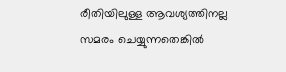രീതിയിലുള്ള ആവശ്യത്തിനല്ല സമരം ചെയ്യുന്നതെങ്കിൽ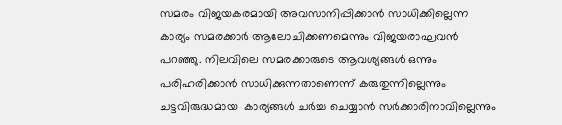സമരം വിജയകരമായി അവസാനിപ്പിക്കാൻ സാധിക്കില്ലെന്ന കാര്യം സമരക്കാർ ആലോചിക്കണമെന്നും വിജയരാഘവൻ പറഞ്ഞു. നിലവിലെ സമരക്കാരുടെ ആവശ്യങ്ങൾ ഒന്നും പരിഹരിക്കാൻ സാധിക്കുന്നതാണെന്ന് കരുതുന്നില്ലെന്നും ചട്ടവിരുദ്ധമായ  കാര്യങ്ങൾ ചർച്ച ചെയ്യാൻ സർക്കാരിനാവില്ലെന്നും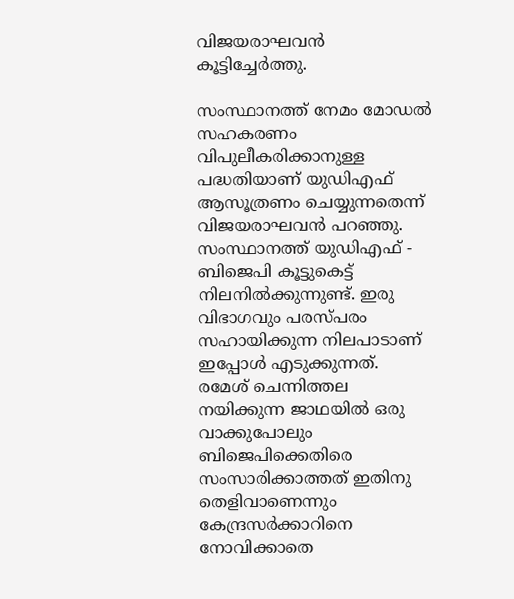വിജയരാഘവൻ കൂട്ടിച്ചേർത്തു.

സംസ്ഥാനത്ത് നേമം മോഡൽ സഹകരണം വിപുലീകരിക്കാനുള്ള പദ്ധതിയാണ് യുഡിഎഫ് ആസൂത്രണം ചെയ്യുന്നതെന്ന് വിജയരാഘവൻ പറഞ്ഞു. സംസ്ഥാനത്ത് യുഡിഎഫ് - ബിജെപി കൂട്ടുകെട്ട് നിലനിൽക്കുന്നുണ്ട്. ഇരു വിഭാഗവും പരസ്പരം സഹായിക്കുന്ന നിലപാടാണ് ഇപ്പോൾ എടുക്കുന്നത്.  രമേശ് ചെന്നിത്തല നയിക്കുന്ന ജാഥയിൽ ഒരു വാക്കുപോലും ബിജെപിക്കെതിരെ സംസാരിക്കാത്തത് ഇതിനു തെളിവാണെന്നും കേന്ദ്രസർക്കാറിനെ നോവിക്കാതെ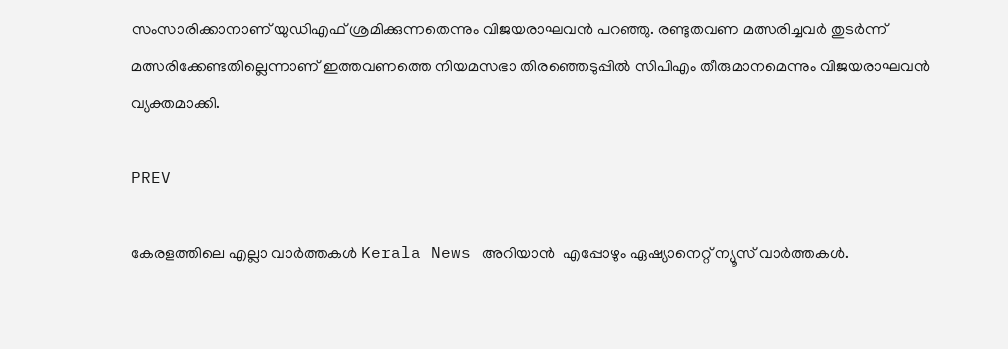സംസാരിക്കാനാണ് യുഡിഎഫ് ശ്രമിക്കുന്നതെന്നും വിജയരാഘവൻ പറഞ്ഞു. രണ്ടുതവണ മത്സരിച്ചവർ തുടർന്ന് മത്സരിക്കേണ്ടതില്ലെന്നാണ് ഇത്തവണത്തെ നിയമസഭാ തിരഞ്ഞെടുപ്പിൽ സിപിഎം തീരുമാനമെന്നും വിജയരാഘവൻ വ്യക്തമാക്കി.

PREV

കേരളത്തിലെ എല്ലാ വാർത്തകൾ Kerala News അറിയാൻ  എപ്പോഴും ഏഷ്യാനെറ്റ് ന്യൂസ് വാർത്തകൾ.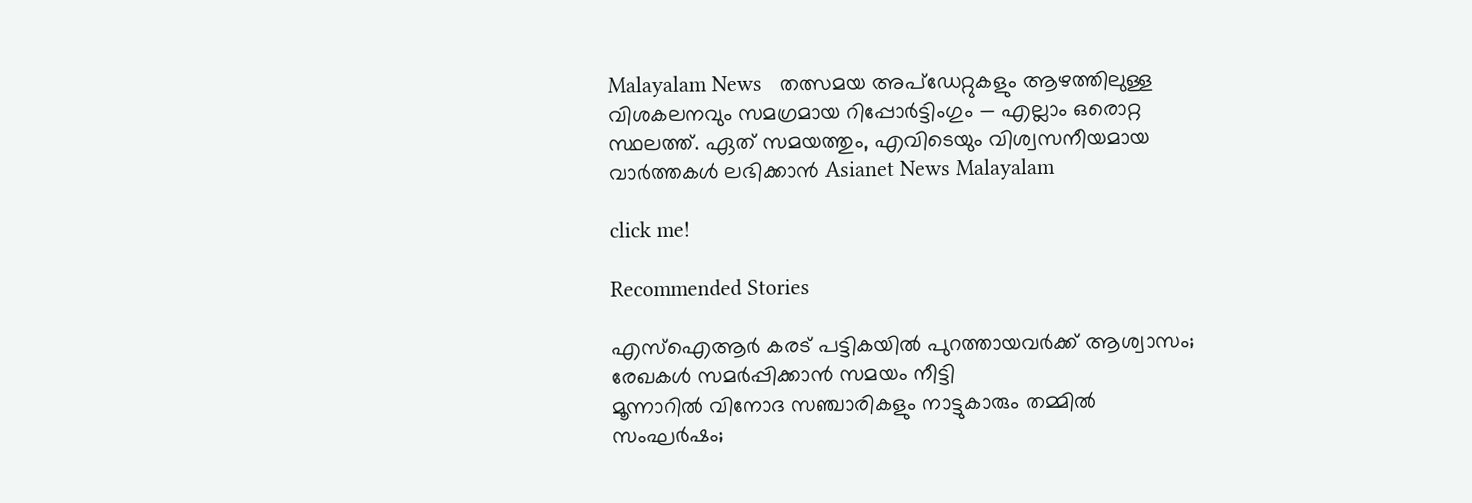Malayalam News   തത്സമയ അപ്‌ഡേറ്റുകളും ആഴത്തിലുള്ള വിശകലനവും സമഗ്രമായ റിപ്പോർട്ടിംഗും — എല്ലാം ഒരൊറ്റ സ്ഥലത്ത്. ഏത് സമയത്തും, എവിടെയും വിശ്വസനീയമായ വാർത്തകൾ ലഭിക്കാൻ Asianet News Malayalam

click me!

Recommended Stories

എസ്ഐആർ കരട് പട്ടികയിൽ പുറത്തായവർക്ക് ആശ്വാസം; രേഖകൾ സമർപ്പിക്കാൻ സമയം നീട്ടി
മൂന്നാറിൽ വിനോദ സഞ്ചാരികളും നാട്ടുകാരും തമ്മിൽ സംഘര്‍ഷം;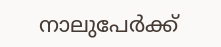നാലുപേര്‍ക്ക്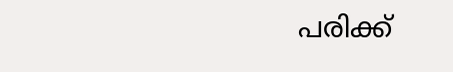പരിക്ക്